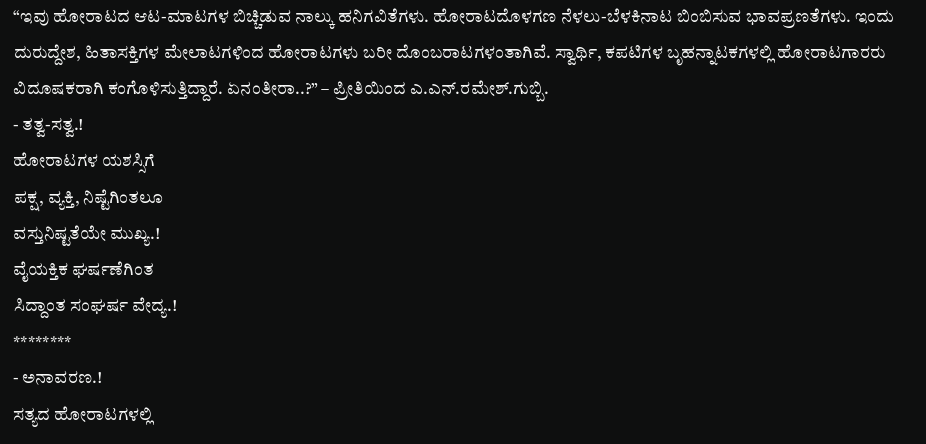“ಇವು ಹೋರಾಟದ ಆಟ-ಮಾಟಗಳ ಬಿಚ್ಚಿಡುವ ನಾಲ್ಕು ಹನಿಗವಿತೆಗಳು. ಹೋರಾಟದೊಳಗಣ ನೆಳಲು-ಬೆಳಕಿನಾಟ ಬಿಂಬಿಸುವ ಭಾವಪ್ರಣತೆಗಳು. ಇಂದು ದುರುದ್ದೇಶ, ಹಿತಾಸಕ್ತಿಗಳ ಮೇಲಾಟಗಳಿಂದ ಹೋರಾಟಗಳು ಬರೀ ದೊಂಬರಾಟಗಳಂತಾಗಿವೆ. ಸ್ವಾರ್ಥಿ, ಕಪಟಿಗಳ ಬೃಹನ್ನಾಟಕಗಳಲ್ಲಿ ಹೋರಾಟಗಾರರು ವಿದೂಷಕರಾಗಿ ಕಂಗೊಳಿಸುತ್ತಿದ್ದಾರೆ. ಏನಂತೀರಾ..?” – ಪ್ರೀತಿಯಿಂದ ಎ.ಎನ್.ರಮೇಶ್.ಗುಬ್ಬಿ.
- ತತ್ವ-ಸತ್ವ.!
ಹೋರಾಟಗಳ ಯಶಸ್ಸಿಗೆ
ಪಕ್ಷ, ವ್ಯಕ್ತಿ, ನಿಷ್ಟೆಗಿಂತಲೂ
ವಸ್ತುನಿಷ್ಟತೆಯೇ ಮುಖ್ಯ.!
ವೈಯಕ್ತಿಕ ಘರ್ಷಣೆಗಿಂತ
ಸಿದ್ದಾಂತ ಸಂಘರ್ಷ ವೇದ್ಯ.!
********
- ಅನಾವರಣ.!
ಸತ್ಯದ ಹೋರಾಟಗಳಲ್ಲಿ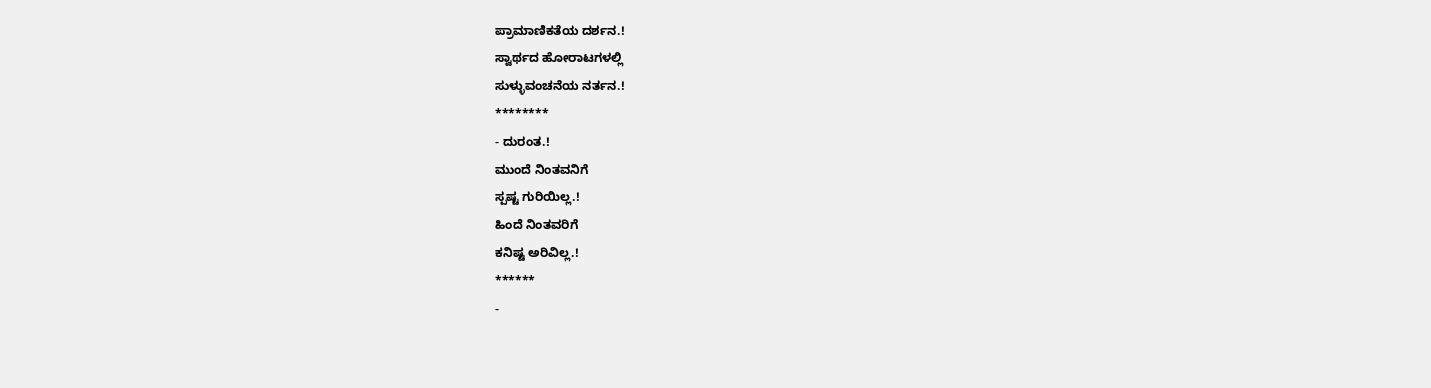ಪ್ರಾಮಾಣಿಕತೆಯ ದರ್ಶನ.!
ಸ್ವಾರ್ಥದ ಹೋರಾಟಗಳಲ್ಲಿ
ಸುಳ್ಳುವಂಚನೆಯ ನರ್ತನ.!
********
- ದುರಂತ.!
ಮುಂದೆ ನಿಂತವನಿಗೆ
ಸ್ಪಷ್ಟ ಗುರಿಯಿಲ್ಲ.!
ಹಿಂದೆ ನಿಂತವರಿಗೆ
ಕನಿಷ್ಟ ಅರಿವಿಲ್ಲ.!
******
-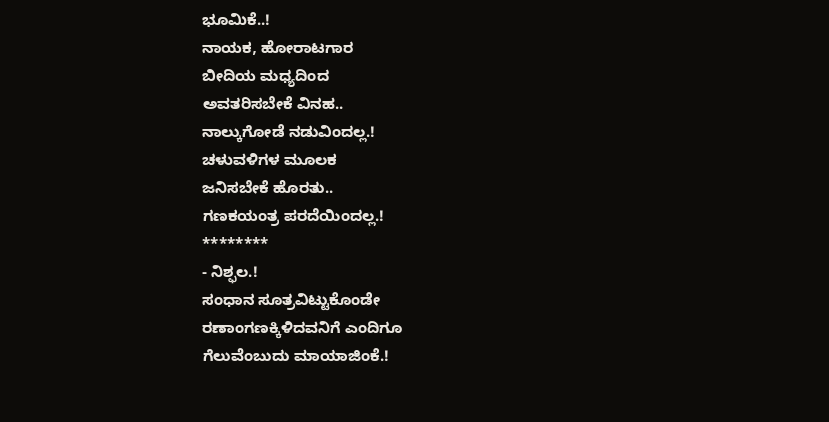ಭೂಮಿಕೆ..!
ನಾಯಕ, ಹೋರಾಟಗಾರ
ಬೀದಿಯ ಮಧ್ಯದಿಂದ
ಅವತರಿಸಬೇಕೆ ವಿನಹ..
ನಾಲ್ಕುಗೋಡೆ ನಡುವಿಂದಲ್ಲ.!
ಚಳುವಳಿಗಳ ಮೂಲಕ
ಜನಿಸಬೇಕೆ ಹೊರತು..
ಗಣಕಯಂತ್ರ ಪರದೆಯಿಂದಲ್ಲ.!
********
- ನಿಶ್ಫಲ.!
ಸಂಧಾನ ಸೂತ್ರವಿಟ್ಟುಕೊಂಡೇ
ರಣಾಂಗಣಕ್ಕಿಳಿದವನಿಗೆ ಎಂದಿಗೂ
ಗೆಲುವೆಂಬುದು ಮಾಯಾಜಿಂಕೆ.!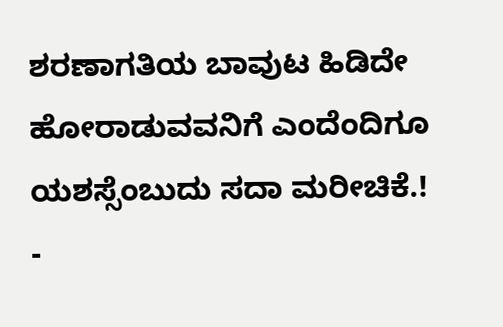ಶರಣಾಗತಿಯ ಬಾವುಟ ಹಿಡಿದೇ
ಹೋರಾಡುವವನಿಗೆ ಎಂದೆಂದಿಗೂ
ಯಶಸ್ಸೆಂಬುದು ಸದಾ ಮರೀಚಿಕೆ.!
-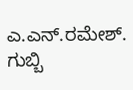ಎ.ಎನ್.ರಮೇಶ್. ಗುಬ್ಬಿ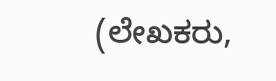(ಲೇಖಕರು,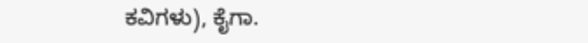ಕವಿಗಳು), ಕೈಗಾ.